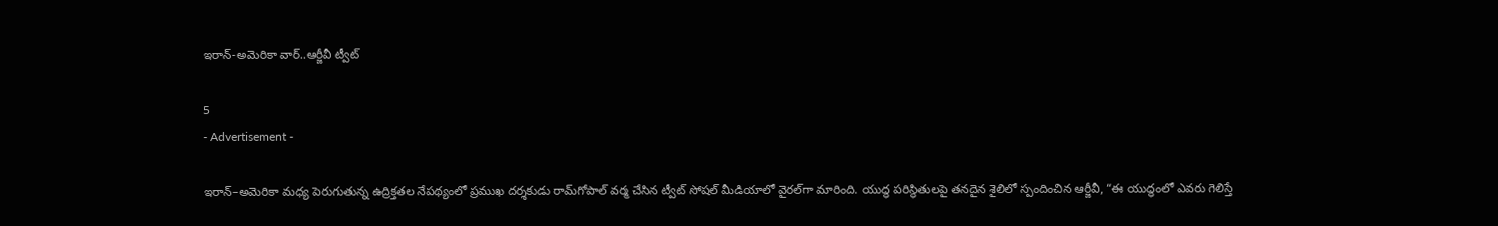ఇరాన్-అమెరికా వార్..ఆర్జీవీ ట్వీట్

5
- Advertisement -

ఇరాన్–అమెరికా మధ్య పెరుగుతున్న ఉద్రిక్తతల నేపథ్యంలో ప్రముఖ దర్శకుడు రామ్‌గోపాల్ వర్మ చేసిన ట్వీట్ సోషల్ మీడియాలో వైరల్‌గా మారింది. యుద్ధ పరిస్థితులపై తనదైన శైలిలో స్పందించిన ఆర్జీవీ, “ఈ యుద్ధంలో ఎవరు గెలిస్తే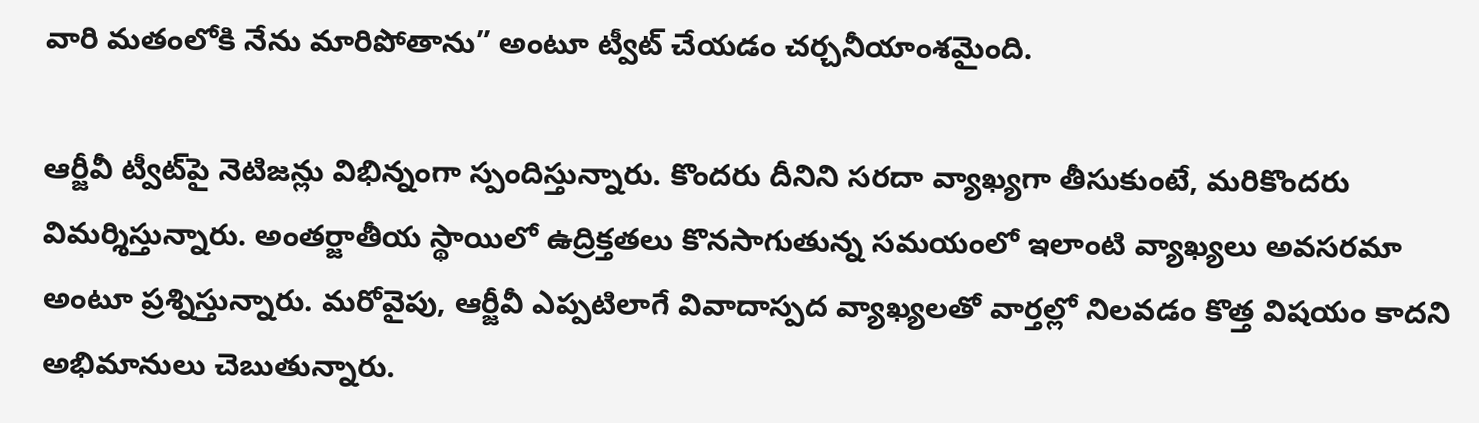వారి మతంలోకి నేను మారిపోతాను” అంటూ ట్వీట్ చేయడం చర్చనీయాంశమైంది.

ఆర్జీవీ ట్వీట్‌పై నెటిజన్లు విభిన్నంగా స్పందిస్తున్నారు. కొందరు దీనిని సరదా వ్యాఖ్యగా తీసుకుంటే, మరికొందరు విమర్శిస్తున్నారు. అంతర్జాతీయ స్థాయిలో ఉద్రిక్తతలు కొనసాగుతున్న సమయంలో ఇలాంటి వ్యాఖ్యలు అవసరమా అంటూ ప్రశ్నిస్తున్నారు. మరోవైపు, ఆర్జీవీ ఎప్పటిలాగే వివాదాస్పద వ్యాఖ్యలతో వార్తల్లో నిలవడం కొత్త విషయం కాదని అభిమానులు చెబుతున్నారు.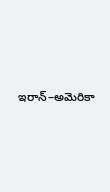ఇరాన్–అమెరికా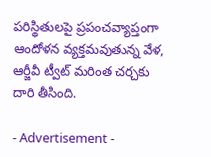పరిస్థితులపై ప్రపంచవ్యాప్తంగా ఆందోళన వ్యక్తమవుతున్న వేళ, ఆర్జీవీ ట్వీట్ మరింత చర్చకు దారి తీసింది.

- Advertisement -